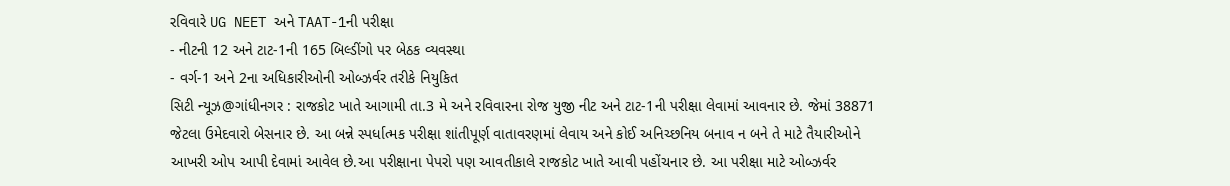રવિવારે UG NEET અને TAAT-1ની પરીક્ષા
- નીટની 12 અને ટાટ-1ની 165 બિલ્ડીંગો પર બેઠક વ્યવસ્થા
- વર્ગ-1 અને 2ના અધિકારીઓની ઓબ્ઝર્વર તરીકે નિયુકિત
સિટી ન્યૂઝ@ગાંધીનગર : રાજકોટ ખાતે આગામી તા.3 મે અને રવિવારના રોજ યુજી નીટ અને ટાટ-1ની પરીક્ષા લેવામાં આવનાર છે. જેમાં 38871 જેટલા ઉમેદવારો બેસનાર છે. આ બન્ને સ્પર્ધાત્મક પરીક્ષા શાંતીપૂર્ણ વાતાવરણમાં લેવાય અને કોઈ અનિચ્છનિય બનાવ ન બને તે માટે તૈયારીઓને આખરી ઓપ આપી દેવામાં આવેલ છે.આ પરીક્ષાના પેપરો પણ આવતીકાલે રાજકોટ ખાતે આવી પહોંચનાર છે. આ પરીક્ષા માટે ઓબ્ઝર્વર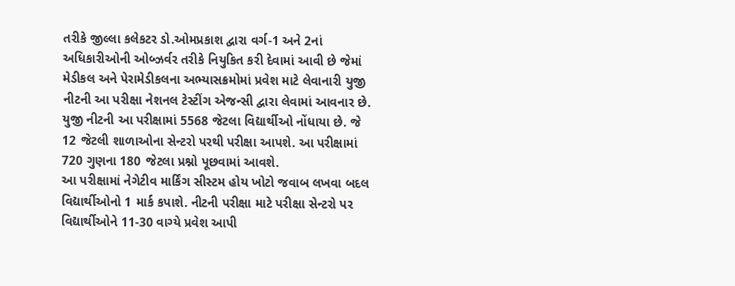તરીકે જીલ્લા કલેકટર ડો.ઓમપ્રકાશ દ્વારા વર્ગ-1 અને 2નાં અધિકારીઓની ઓબ્ઝર્વર તરીકે નિયુકિત કરી દેવામાં આવી છે જેમાં મેડીકલ અને પેરામેડીકલના અભ્યાસક્રમોમાં પ્રવેશ માટે લેવાનારી યુજી નીટની આ પરીક્ષા નેશનલ ટેસ્ટીંગ એજન્સી દ્વારા લેવામાં આવનાર છે. યુજી નીટની આ પરીક્ષામાં 5568 જેટલા વિદ્યાર્થીઓ નોંધાયા છે. જે 12 જેટલી શાળાઓના સેન્ટરો પરથી પરીક્ષા આપશે. આ પરીક્ષામાં 720 ગુણના 180 જેટલા પ્રશ્નો પૂછવામાં આવશે.
આ પરીક્ષામાં નેગેટીવ માર્કિંગ સીસ્ટમ હોય ખોટો જવાબ લખવા બદલ વિદ્યાર્થીઓનો 1 માર્ક કપાશે. નીટની પરીક્ષા માટે પરીક્ષા સેન્ટરો પર વિદ્યાર્થીઓને 11-30 વાગ્યે પ્રવેશ આપી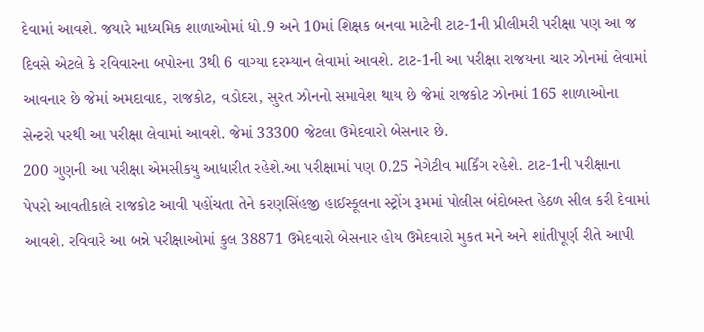દેવામાં આવશે. જયારે માધ્યમિક શાળાઓમાં ધો.9 અને 10માં શિક્ષક બનવા માટેની ટાટ-1ની પ્રીલીમરી પરીક્ષા પણ આ જ દિવસે એટલે કે રવિવારના બપોરના 3થી 6 વાગ્યા દરમ્યાન લેવામાં આવશે. ટાટ-1ની આ પરીક્ષા રાજયના ચાર ઝોનમાં લેવામાં આવનાર છે જેમાં અમદાવાદ, રાજકોટ, વડોદરા, સુરત ઝોનનો સમાવેશ થાય છે જેમાં રાજકોટ ઝોનમાં 165 શાળાઓના સેન્ટરો પરથી આ પરીક્ષા લેવામાં આવશે. જેમાં 33300 જેટલા ઉમેદવારો બેસનાર છે.
200 ગુણની આ પરીક્ષા એમસીકયુ આધારીત રહેશે.આ પરીક્ષામાં પણ 0.25 નેગેટીવ માર્કિંગ રહેશે. ટાટ-1ની પરીક્ષાના પેપરો આવતીકાલે રાજકોટ આવી પહોંચતા તેને કરણસિંહજી હાઈસ્કૂલના સ્ટ્રોંગ રૂમમાં પોલીસ બંદોબસ્ત હેઠળ સીલ કરી દેવામાં આવશે. રવિવારે આ બન્ને પરીક્ષાઓમાં કુલ 38871 ઉમેદવારો બેસનાર હોય ઉમેદવારો મુકત મને અને શાંતીપૂર્ણ રીતે આપી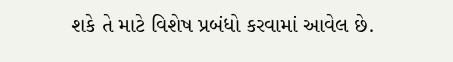શકે તે માટે વિશેષ પ્રબંધો કરવામાં આવેલ છે.